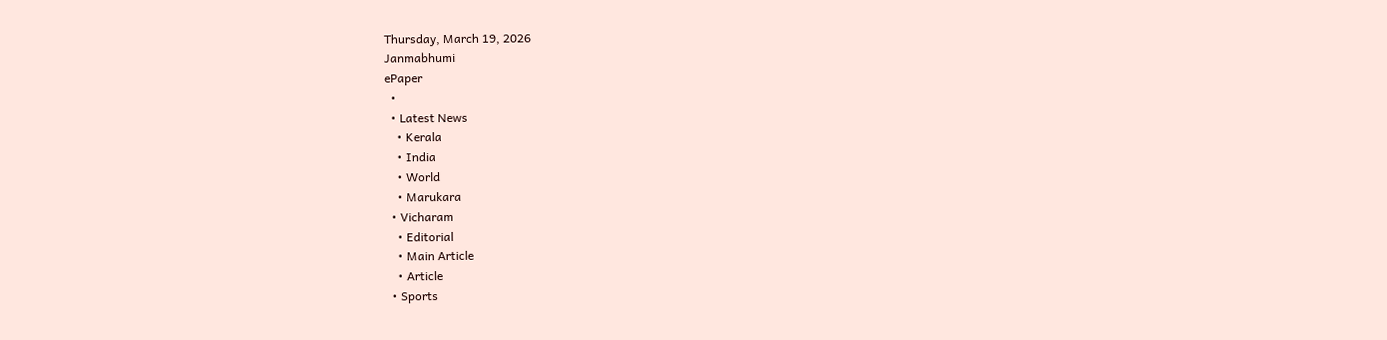Thursday, March 19, 2026
Janmabhumi
ePaper
  •
  • Latest News
    • Kerala
    • India
    • World
    • Marukara
  • Vicharam
    • Editorial
    • Main Article
    • Article
  • Sports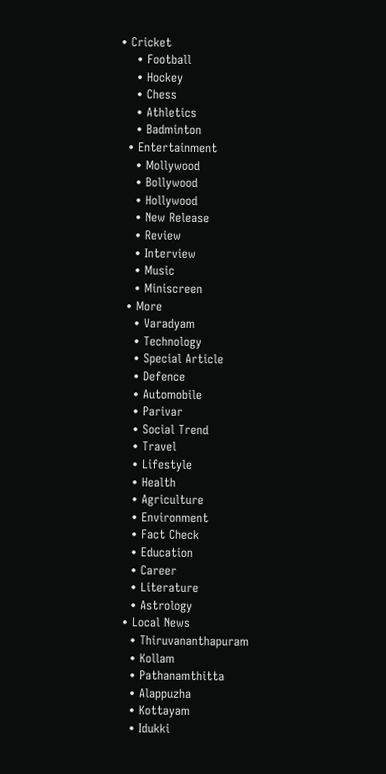• Cricket
    • Football
    • Hockey
    • Chess
    • Athletics
    • Badminton
  • Entertainment
    • Mollywood
    • Bollywood
    • Hollywood
    • New Release
    • Review
    • Interview
    • Music
    • Miniscreen
  • More
    • Varadyam
    • Technology
    • Special Article
    • Defence
    • Automobile
    • Parivar
    • Social Trend
    • Travel
    • Lifestyle
    • Health
    • Agriculture
    • Environment
    • Fact Check
    • Education
    • Career
    • Literature
    • Astrology
  • Local News
    • Thiruvananthapuram
    • Kollam
    • Pathanamthitta
    • Alappuzha
    • Kottayam
    • Idukki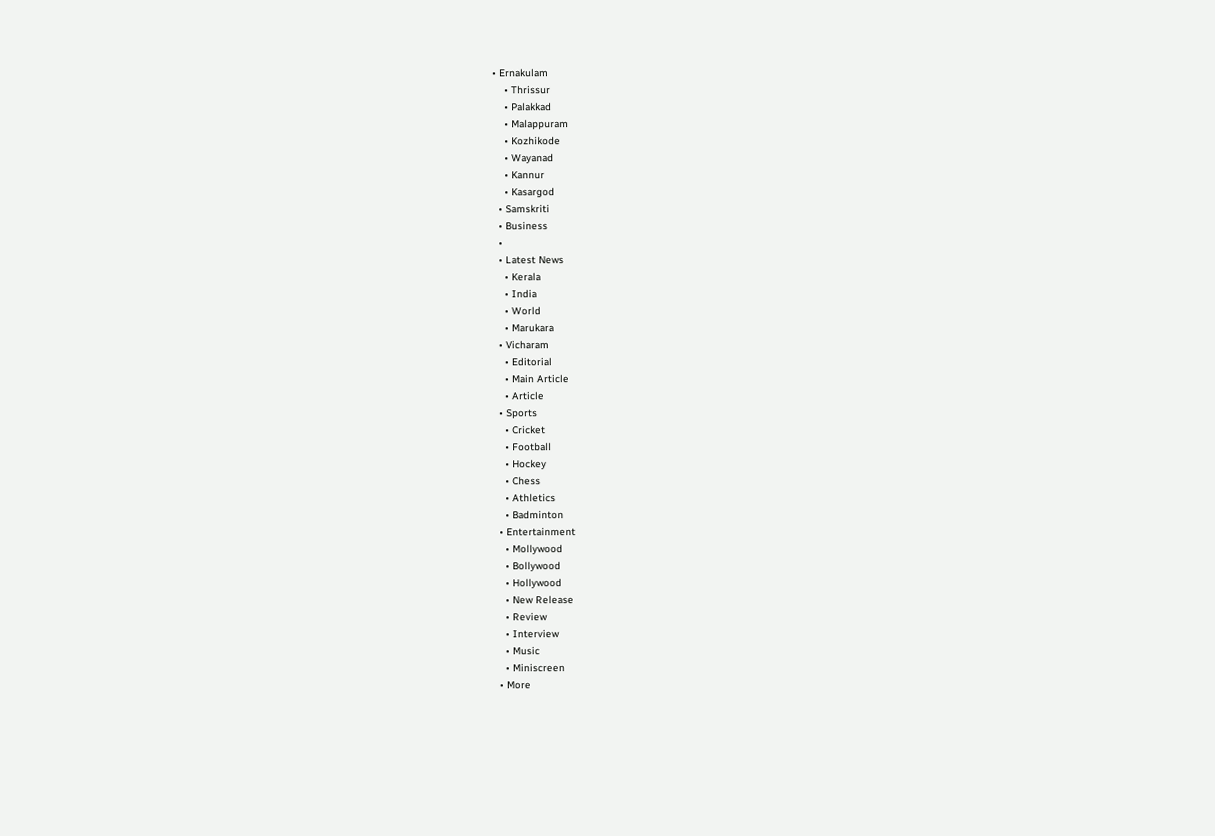• Ernakulam
    • Thrissur
    • Palakkad
    • Malappuram
    • Kozhikode
    • Wayanad
    • Kannur
    • Kasargod
  • Samskriti
  • Business
  •
  • Latest News
    • Kerala
    • India
    • World
    • Marukara
  • Vicharam
    • Editorial
    • Main Article
    • Article
  • Sports
    • Cricket
    • Football
    • Hockey
    • Chess
    • Athletics
    • Badminton
  • Entertainment
    • Mollywood
    • Bollywood
    • Hollywood
    • New Release
    • Review
    • Interview
    • Music
    • Miniscreen
  • More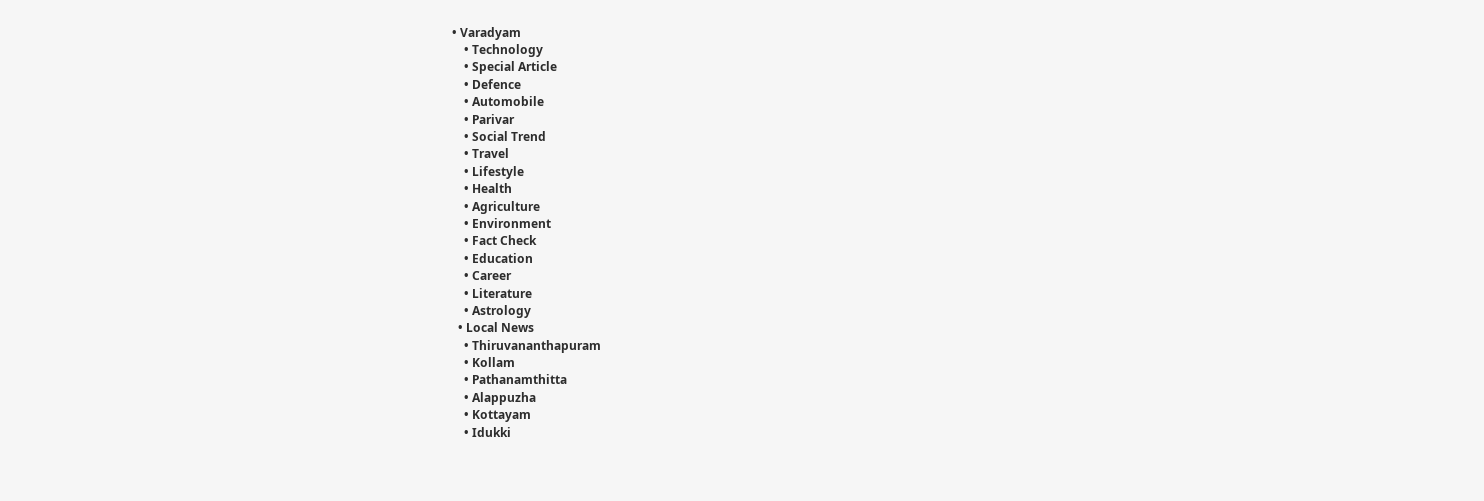• Varadyam
    • Technology
    • Special Article
    • Defence
    • Automobile
    • Parivar
    • Social Trend
    • Travel
    • Lifestyle
    • Health
    • Agriculture
    • Environment
    • Fact Check
    • Education
    • Career
    • Literature
    • Astrology
  • Local News
    • Thiruvananthapuram
    • Kollam
    • Pathanamthitta
    • Alappuzha
    • Kottayam
    • Idukki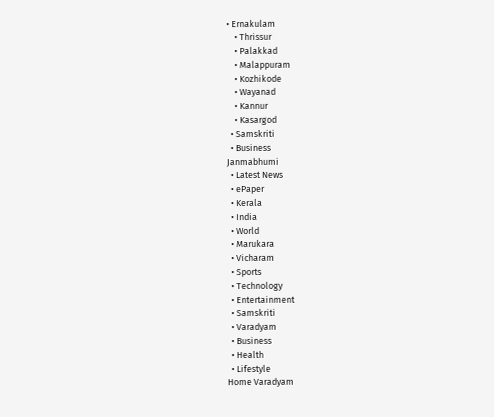• Ernakulam
    • Thrissur
    • Palakkad
    • Malappuram
    • Kozhikode
    • Wayanad
    • Kannur
    • Kasargod
  • Samskriti
  • Business
Janmabhumi
  • Latest News
  • ePaper
  • Kerala
  • India
  • World
  • Marukara
  • Vicharam
  • Sports
  • Technology
  • Entertainment
  • Samskriti
  • Varadyam
  • Business
  • Health
  • Lifestyle
Home Varadyam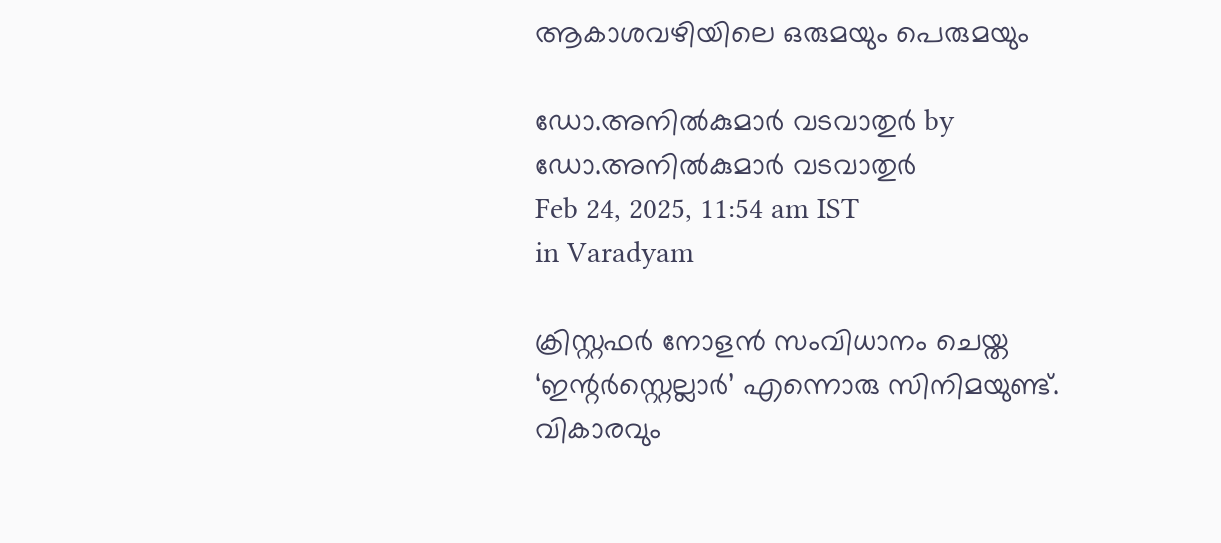ആകാശവഴിയിലെ ഒരുമയും പെരുമയും

ഡോ.അനില്‍കുമാര്‍ വടവാതുര്‍ by ഡോ.അനില്‍കുമാര്‍ വടവാതുര്‍
Feb 24, 2025, 11:54 am IST
in Varadyam

ക്രിസ്റ്റഫര്‍ നോളന്‍ സംവിധാനം ചെയ്ത ‘ഇന്റര്‍സ്റ്റെല്ലാര്‍’ എന്നൊരു സിനിമയുണ്ട്. വികാരവും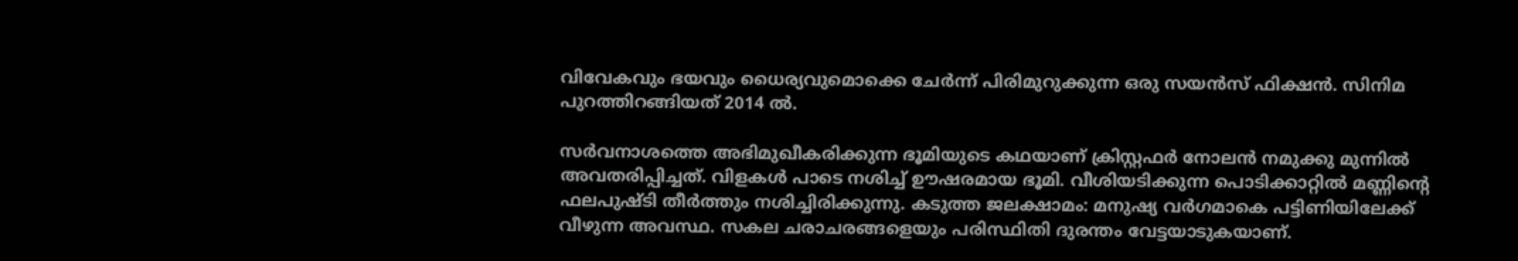വിവേകവും ഭയവും ധൈര്യവുമൊക്കെ ചേര്‍ന്ന് പിരിമുറുക്കുന്ന ഒരു സയന്‍സ് ഫിക്ഷന്‍. സിനിമ പുറത്തിറങ്ങിയത് 2014 ല്‍.

സര്‍വനാശത്തെ അഭിമുഖീകരിക്കുന്ന ഭൂമിയുടെ കഥയാണ് ക്രിസ്റ്റഫര്‍ നോലന്‍ നമുക്കു മുന്നില്‍ അവതരിപ്പിച്ചത്. വിളകള്‍ പാടെ നശിച്ച് ഊഷരമായ ഭൂമി. വീശിയടിക്കുന്ന പൊടിക്കാറ്റില്‍ മണ്ണിന്റെ ഫലപുഷ്ടി തീര്‍ത്തും നശിച്ചിരിക്കുന്നു. കടുത്ത ജലക്ഷാമം: മനുഷ്യ വര്‍ഗമാകെ പട്ടിണിയിലേക്ക് വീഴുന്ന അവസ്ഥ. സകല ചരാചരങ്ങളെയും പരിസ്ഥിതി ദുരന്തം വേട്ടയാടുകയാണ്.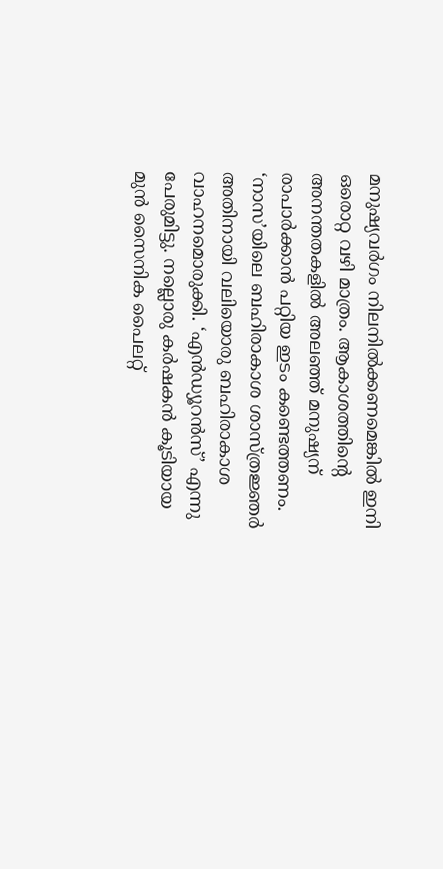മനുഷ്യവര്‍ഗം നിലനില്‍ക്കണമെങ്കില്‍ ഇനി ഒരൊറ്റ വഴി മാത്രം. ആകാശത്തിന്റെ അനന്തതകളില്‍ അലഞ്ഞ് മനുഷ്യന് രാപാര്‍ക്കാന്‍ പറ്റിയ ഇടം കണ്ടെത്തണം. ‘നാസ’യിലെ ബഹിരാകാശ ശാസ്ത്രജ്ഞര്‍ അതിനായി വലിയൊരു ബഹിരാകാശ വാഹനമൊരുക്കി. ‘എന്‍ഡ്യൂറന്‍സ്’ എന്നു പേരുമിട്ടു. നല്ലൊരു കര്‍ഷകന്‍ കൂടിയായ മുന്‍ സൈനിക പൈലറ്റ്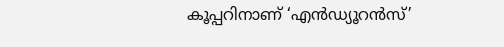കൂപ്പറിനാണ് ‘എന്‍ഡ്യൂറന്‍സ്’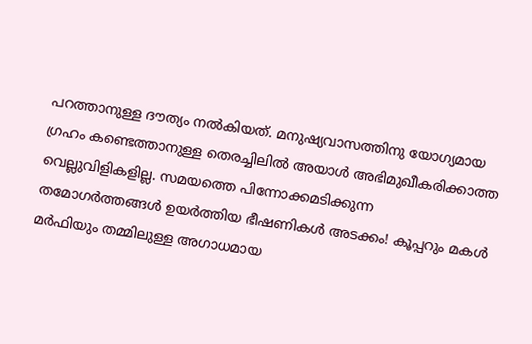പറത്താനുള്ള ദൗത്യം നല്‍കിയത്. മനുഷ്യവാസത്തിനു യോഗ്യമായ ഗ്രഹം കണ്ടെത്താനുള്ള തെരച്ചിലില്‍ അയാള്‍ അഭിമുഖീകരിക്കാത്ത വെല്ലുവിളികളില്ല. സമയത്തെ പിന്നോക്കമടിക്കുന്ന തമോഗര്‍ത്തങ്ങള്‍ ഉയര്‍ത്തിയ ഭീഷണികള്‍ അടക്കം! കൂപ്പറും മകള്‍ മര്‍ഫിയും തമ്മിലുള്ള അഗാധമായ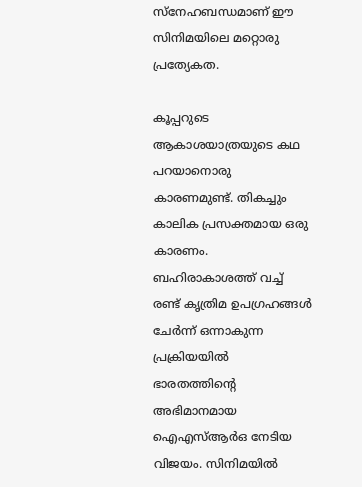സ്‌നേഹബന്ധമാണ് ഈ സിനിമയിലെ മറ്റൊരു പ്രത്യേകത.

കൂപ്പറുടെ ആകാശയാത്രയുടെ കഥ പറയാനൊരു കാരണമുണ്ട്. തികച്ചും കാലിക പ്രസക്തമായ ഒരു കാരണം. ബഹിരാകാശത്ത് വച്ച് രണ്ട് കൃത്രിമ ഉപഗ്രഹങ്ങള്‍ ചേര്‍ന്ന് ഒന്നാകുന്ന പ്രക്രിയയില്‍ ഭാരതത്തിന്റെ അഭിമാനമായ ഐഎസ്ആര്‍ഒ നേടിയ വിജയം. സിനിമയില്‍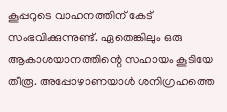കൂപ്പറുടെ വാഹനത്തിന് കേട് സംഭവിക്കുന്നുണ്ട്. ഏതെങ്കിലും ഒരു ആകാശയാനത്തിന്റെ സഹായം കൂടിയേ തീരൂ. അപ്പോഴാണയാള്‍ ശനിഗ്രഹത്തെ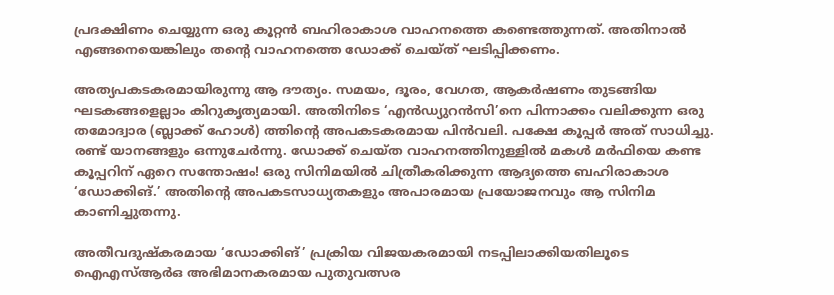പ്രദക്ഷിണം ചെയ്യുന്ന ഒരു കൂറ്റന്‍ ബഹിരാകാശ വാഹനത്തെ കണ്ടെത്തുന്നത്. അതിനാല്‍ എങ്ങനെയെങ്കിലും തന്റെ വാഹനത്തെ ഡോക്ക് ചെയ്ത് ഘടിപ്പിക്കണം.

അത്യപകടകരമായിരുന്നു ആ ദൗത്യം. സമയം, ദൂരം, വേഗത, ആകര്‍ഷണം തുടങ്ങിയ ഘടകങ്ങളെല്ലാം കിറുകൃത്യമായി. അതിനിടെ ‘എന്‍ഡ്യുറന്‍സി’നെ പിന്നാക്കം വലിക്കുന്ന ഒരു തമോദ്വാര (ബ്ലാക്ക് ഹോള്‍) ത്തിന്റെ അപകടകരമായ പിന്‍വലി. പക്ഷേ കൂപ്പര്‍ അത് സാധിച്ചു. രണ്ട് യാനങ്ങളും ഒന്നുചേര്‍ന്നു. ഡോക്ക് ചെയ്ത വാഹനത്തിനുള്ളില്‍ മകള്‍ മര്‍ഫിയെ കണ്ട കൂപ്പറിന് ഏറെ സന്തോഷം! ഒരു സിനിമയില്‍ ചിത്രീകരിക്കുന്ന ആദ്യത്തെ ബഹിരാകാശ ‘ഡോക്കിങ്.’ അതിന്റെ അപകടസാധ്യതകളും അപാരമായ പ്രയോജനവും ആ സിനിമ കാണിച്ചുതന്നു.

അതീവദുഷ്‌കരമായ ‘ഡോക്കിങ്’ പ്രക്രിയ വിജയകരമായി നടപ്പിലാക്കിയതിലൂടെ ഐഎസ്ആര്‍ഒ അഭിമാനകരമായ പുതുവത്സര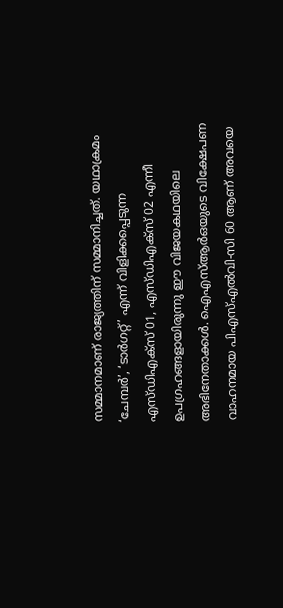സമ്മാനമാണ് രാജ്യത്തിന് സമ്മാനിച്ചത്. യഥാക്രമം ‘ചേമ്പര്‍’, ‘ടാര്‍ഗറ്റ്’ എന്ന് വിളിക്കപ്പെടുന്ന എസ്ഡിഎക്‌സ് 01, എസ്ഡിഎക്‌സ് 02 എന്നീ ഉപഗ്രഹങ്ങളായിരുന്നു ഈ വിജയകഥയിലെ അഭിനേതാക്കള്‍. ഐഎസ്ആര്‍ഒയുടെ വിക്ഷേപണ വാഹനമായ പിഎസ്എല്‍വി-സി 60 ആണ് അവയെ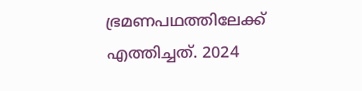ഭ്രമണപഥത്തിലേക്ക് എത്തിച്ചത്. 2024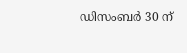ഡിസംബര്‍ 30 ന്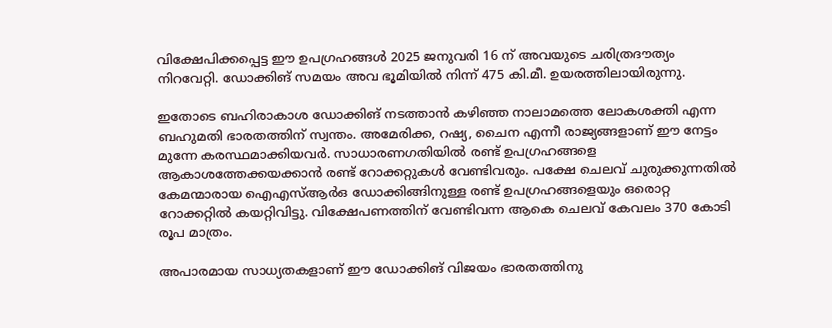വിക്ഷേപിക്കപ്പെട്ട ഈ ഉപഗ്രഹങ്ങള്‍ 2025 ജനുവരി 16 ന് അവയുടെ ചരിത്രദൗത്യം നിറവേറ്റി. ഡോക്കിങ് സമയം അവ ഭൂമിയില്‍ നിന്ന് 475 കി.മീ. ഉയരത്തിലായിരുന്നു.

ഇതോടെ ബഹിരാകാശ ഡോക്കിങ് നടത്താന്‍ കഴിഞ്ഞ നാലാമത്തെ ലോകശക്തി എന്ന ബഹുമതി ഭാരതത്തിന് സ്വന്തം. അമേരിക്ക, റഷ്യ, ചൈന എന്നീ രാജ്യങ്ങളാണ് ഈ നേട്ടം മുന്നേ കരസ്ഥമാക്കിയവര്‍. സാധാരണഗതിയില്‍ രണ്ട് ഉപഗ്രഹങ്ങളെ ആകാശത്തേക്കയക്കാന്‍ രണ്ട് റോക്കറ്റുകള്‍ വേണ്ടിവരും. പക്ഷേ ചെലവ് ചുരുക്കുന്നതില്‍ കേമന്മാരായ ഐഎസ്ആര്‍ഒ ഡോക്കിങ്ങിനുള്ള രണ്ട് ഉപഗ്രഹങ്ങളെയും ഒരൊറ്റ റോക്കറ്റില്‍ കയറ്റിവിട്ടു. വിക്ഷേപണത്തിന് വേണ്ടിവന്ന ആകെ ചെലവ് കേവലം 370 കോടി രൂപ മാത്രം.

അപാരമായ സാധ്യതകളാണ് ഈ ഡോക്കിങ് വിജയം ഭാരതത്തിനു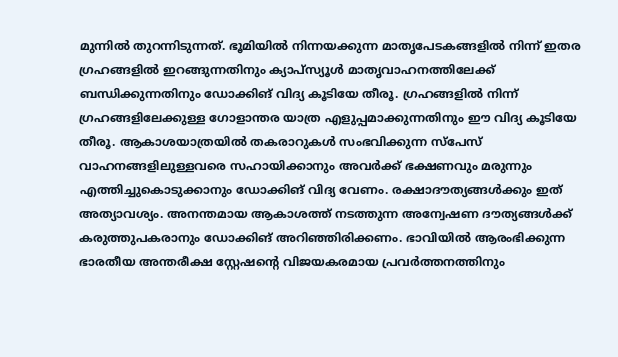മുന്നില്‍ തുറന്നിടുന്നത്. ഭൂമിയില്‍ നിന്നയക്കുന്ന മാതൃപേടകങ്ങളില്‍ നിന്ന് ഇതര ഗ്രഹങ്ങളില്‍ ഇറങ്ങുന്നതിനും ക്യാപ്‌സ്യൂള്‍ മാതൃവാഹനത്തിലേക്ക് ബന്ധിക്കുന്നതിനും ഡോക്കിങ് വിദ്യ കൂടിയേ തീരൂ. ഗ്രഹങ്ങളില്‍ നിന്ന് ഗ്രഹങ്ങളിലേക്കുള്ള ഗോളാന്തര യാത്ര എളുപ്പമാക്കുന്നതിനും ഈ വിദ്യ കൂടിയേ തീരൂ. ആകാശയാത്രയില്‍ തകരാറുകള്‍ സംഭവിക്കുന്ന സ്‌പേസ് വാഹനങ്ങളിലുള്ളവരെ സഹായിക്കാനും അവര്‍ക്ക് ഭക്ഷണവും മരുന്നും എത്തിച്ചുകൊടുക്കാനും ഡോക്കിങ് വിദ്യ വേണം. രക്ഷാദൗത്യങ്ങള്‍ക്കും ഇത് അത്യാവശ്യം. അനന്തമായ ആകാശത്ത് നടത്തുന്ന അന്വേഷണ ദൗത്യങ്ങള്‍ക്ക് കരുത്തുപകരാനും ഡോക്കിങ് അറിഞ്ഞിരിക്കണം. ഭാവിയില്‍ ആരംഭിക്കുന്ന ഭാരതീയ അന്തരീക്ഷ സ്റ്റേഷന്റെ വിജയകരമായ പ്രവര്‍ത്തനത്തിനും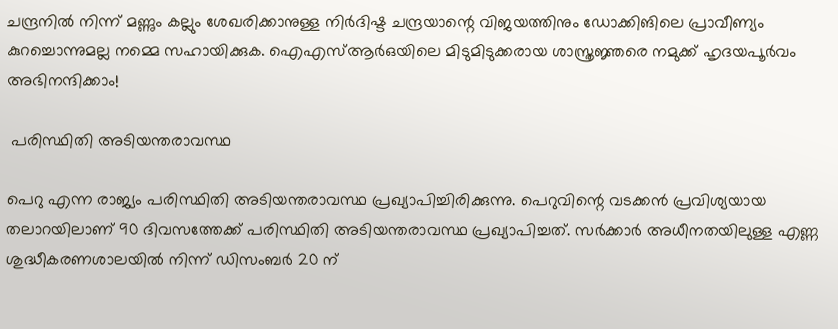ചന്ദ്രനില്‍ നിന്ന് മണ്ണും കല്ലും ശേഖരിക്കാനുള്ള നിര്‍ദിഷ്ട ചന്ദ്രയാന്റെ വിജയത്തിനും ഡോക്കിങിലെ പ്രാവീണ്യം കുറച്ചൊന്നുമല്ല നമ്മെ സഹായിക്കുക. ഐഎസ്ആര്‍ഒയിലെ മിടുമിടുക്കരായ ശാസ്ത്രജ്ഞരെ നമുക്ക് ഹൃദയപൂര്‍വം അഭിനന്ദിക്കാം!

 പരിസ്ഥിതി അടിയന്തരാവസ്ഥ

പെറു എന്ന രാജ്യം പരിസ്ഥിതി അടിയന്തരാവസ്ഥ പ്രഖ്യാപിച്ചിരിക്കുന്നു. പെറുവിന്റെ വടക്കന്‍ പ്രവിശ്യയായ തലാറയിലാണ് 90 ദിവസത്തേക്ക് പരിസ്ഥിതി അടിയന്തരാവസ്ഥ പ്രഖ്യാപിച്ചത്. സര്‍ക്കാര്‍ അധീനതയിലുള്ള എണ്ണ ശുദ്ധീകരണശാലയില്‍ നിന്ന് ഡിസംബര്‍ 20 ന്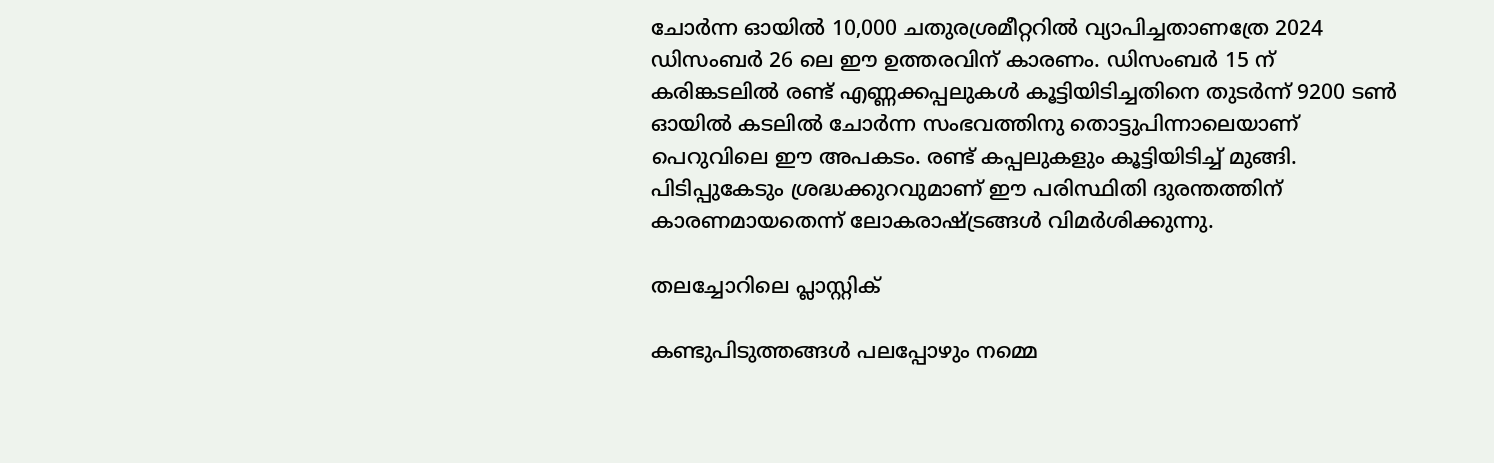ചോര്‍ന്ന ഓയില്‍ 10,000 ചതുരശ്രമീറ്ററില്‍ വ്യാപിച്ചതാണത്രേ 2024 ഡിസംബര്‍ 26 ലെ ഈ ഉത്തരവിന് കാരണം. ഡിസംബര്‍ 15 ന് കരിങ്കടലില്‍ രണ്ട് എണ്ണക്കപ്പലുകള്‍ കൂട്ടിയിടിച്ചതിനെ തുടര്‍ന്ന് 9200 ടണ്‍ ഓയില്‍ കടലില്‍ ചോര്‍ന്ന സംഭവത്തിനു തൊട്ടുപിന്നാലെയാണ് പെറുവിലെ ഈ അപകടം. രണ്ട് കപ്പലുകളും കൂട്ടിയിടിച്ച് മുങ്ങി. പിടിപ്പുകേടും ശ്രദ്ധക്കുറവുമാണ് ഈ പരിസ്ഥിതി ദുരന്തത്തിന് കാരണമായതെന്ന് ലോകരാഷ്‌ട്രങ്ങള്‍ വിമര്‍ശിക്കുന്നു.

തലച്ചോറിലെ പ്ലാസ്റ്റിക്

കണ്ടുപിടുത്തങ്ങള്‍ പലപ്പോഴും നമ്മെ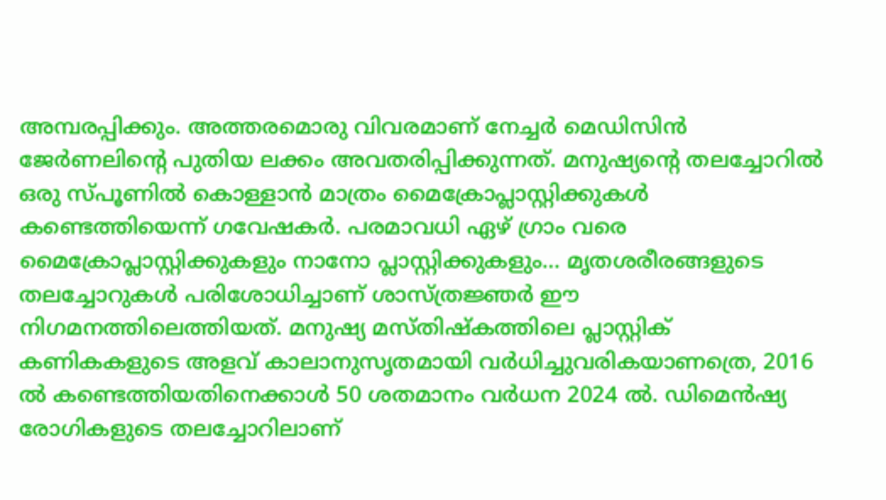അമ്പരപ്പിക്കും. അത്തരമൊരു വിവരമാണ് നേച്ചര്‍ മെഡിസിന്‍ ജേര്‍ണലിന്റെ പുതിയ ലക്കം അവതരിപ്പിക്കുന്നത്. മനുഷ്യന്റെ തലച്ചോറില്‍ ഒരു സ്പൂണില്‍ കൊള്ളാന്‍ മാത്രം മൈക്രോപ്ലാസ്റ്റിക്കുകള്‍ കണ്ടെത്തിയെന്ന് ഗവേഷകര്‍. പരമാവധി ഏഴ് ഗ്രാം വരെ മൈക്രോപ്ലാസ്റ്റിക്കുകളും നാനോ പ്ലാസ്റ്റിക്കുകളും… മൃതശരീരങ്ങളുടെ തലച്ചോറുകള്‍ പരിശോധിച്ചാണ് ശാസ്ത്രജ്ഞര്‍ ഈ നിഗമനത്തിലെത്തിയത്. മനുഷ്യ മസ്തിഷ്‌കത്തിലെ പ്ലാസ്റ്റിക് കണികകളുടെ അളവ് കാലാനുസൃതമായി വര്‍ധിച്ചുവരികയാണത്രെ, 2016 ല്‍ കണ്ടെത്തിയതിനെക്കാള്‍ 50 ശതമാനം വര്‍ധന 2024 ല്‍. ഡിമെന്‍ഷ്യ രോഗികളുടെ തലച്ചോറിലാണ്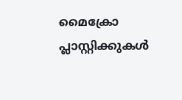മൈക്രോ പ്ലാസ്റ്റിക്കുകള്‍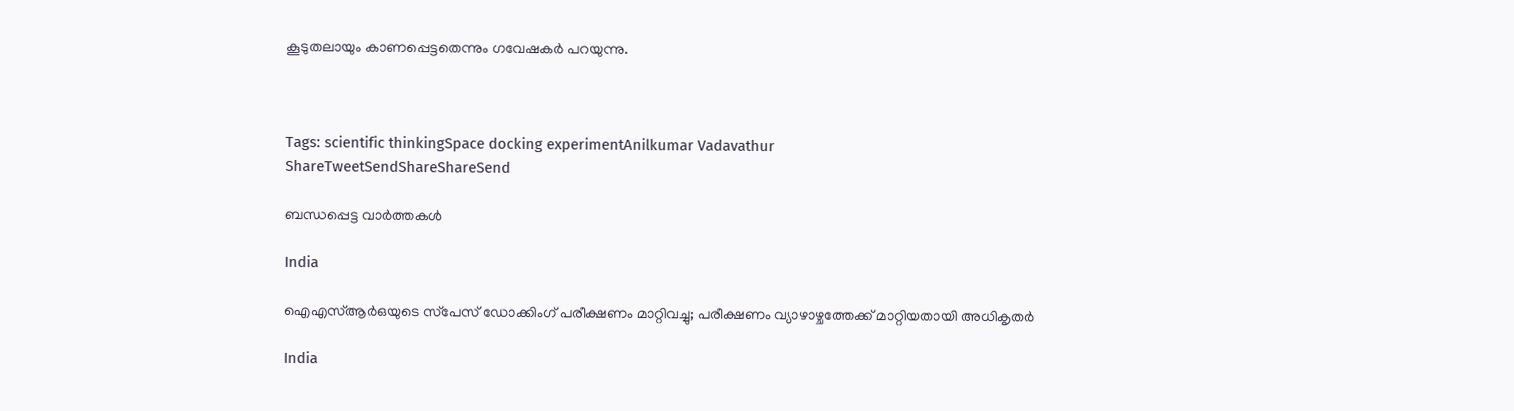കൂടുതലായും കാണപ്പെട്ടതെന്നും ഗവേഷകര്‍ പറയുന്നു.



Tags: scientific thinkingSpace docking experimentAnilkumar Vadavathur
ShareTweetSendShareShareSend

ബന്ധപ്പെട്ട വാര്‍ത്തകള്‍

India

ഐഎസ്ആര്‍ഒയുടെ സ്‌പേസ് ഡോക്കിംഗ് പരീക്ഷണം മാറ്റിവച്ചു; പരീക്ഷണം വ്യാഴാഴ്ചത്തേക്ക് മാറ്റിയതായി അധികൃതർ

India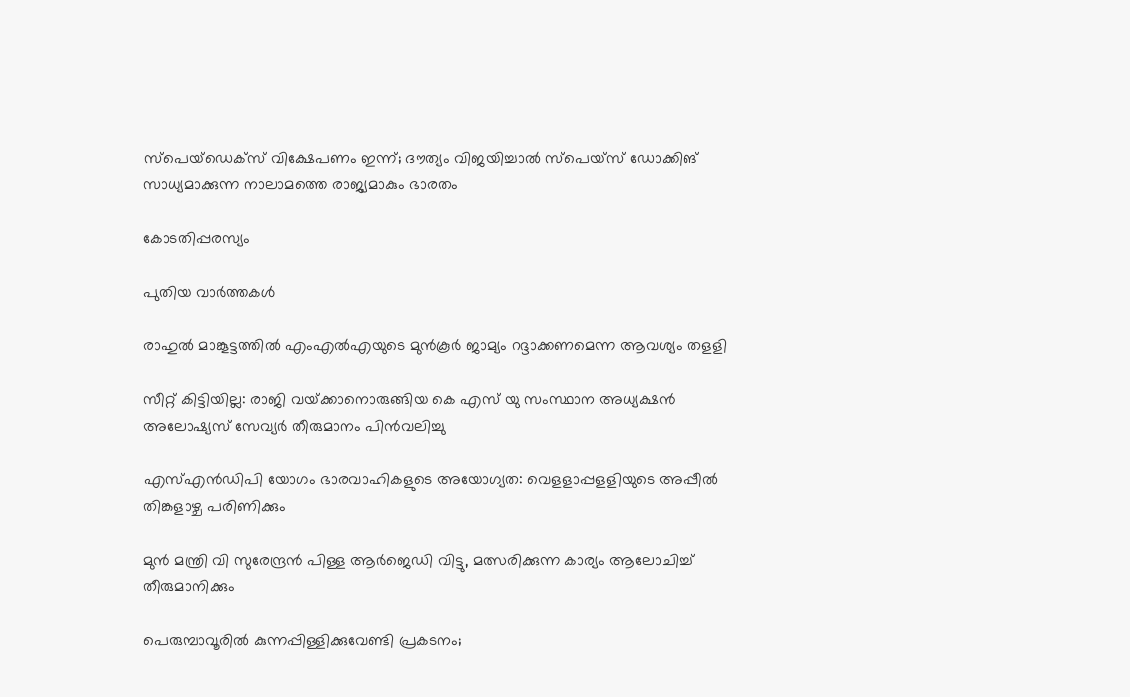സ്‌പെയ്‌ഡെക്‌സ് വിക്ഷേപണം ഇന്ന്; ദൗത്യം വിജയിച്ചാല്‍ സ്‌പെയ്സ് ഡോക്കിങ് സാധ്യമാക്കുന്ന നാലാമത്തെ രാജ്യമാകും ഭാരതം

കോടതിപ്പരസ്യം

പുതിയ വാര്‍ത്തകള്‍

രാഹുല്‍ മാങ്കൂട്ടത്തില്‍ എംഎല്‍എയുടെ മുന്‍കൂര്‍ ജാമ്യം റദ്ദാക്കണമെന്ന ആവശ്യം തളളി

സീറ്റ് കിട്ടിയില്ല: രാജി വയ്‌ക്കാനൊരുങ്ങിയ കെ എസ് യു സംസ്ഥാന അധ്യക്ഷന്‍ അലോഷ്യസ് സേവ്യര്‍ തീരുമാനം പിന്‍വലിച്ചു

എസ്എന്‍ഡിപി യോഗം ഭാരവാഹികളുടെ അയോഗ്യത: വെളളാപ്പളളിയുടെ അപ്പീല്‍ തിങ്കളാഴ്ച പരിണിക്കും

മുന്‍ മന്ത്രി വി സുരേന്ദ്രന്‍ പിള്ള ആര്‍ജെഡി വിട്ടു, മത്സരിക്കുന്ന കാര്യം ആലോചിച്ച് തീരുമാനിക്കും

പെരുമ്പാവൂരിൽ കുന്നപ്പിള്ളിക്കുവേണ്ടി പ്രകടനം;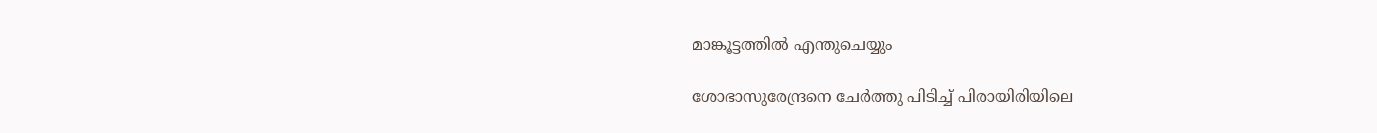മാങ്കൂട്ടത്തിൽ എന്തുചെയ്യും

ശോഭാസുരേന്ദ്രനെ ചേര്‍ത്തു പിടിച്ച് പിരായിരിയിലെ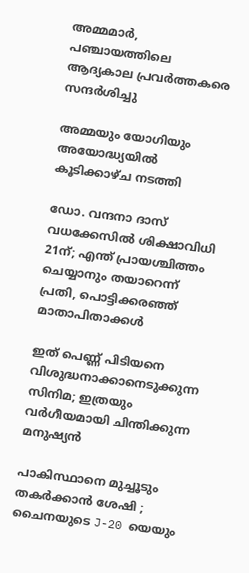അമ്മമാര്‍, പഞ്ചായത്തിലെ ആദ്യകാല പ്രവര്‍ത്തകരെ സന്ദര്‍ശിച്ചു

അമ്മയും യോഗിയും അയോദ്ധ്യയിൽ കൂടിക്കാഴ്ച നടത്തി

ഡോ. വന്ദനാ ദാസ് വധക്കേസിൽ ശിക്ഷാവിധി 21ന്; എന്ത് പ്രായശ്ചിത്തം ചെയ്യാനും തയാറെന്ന് പ്രതി, പൊട്ടിക്കരഞ്ഞ് മാതാപിതാക്കൾ

ഇത് പെണ്ണ് പിടിയനെ വിശുദ്ധനാക്കാനെടുക്കുന്ന സിനിമ; ഇത്രയും വർഗീയമായി ചിന്തിക്കുന്ന മനുഷ്യൻ

പാകിസ്ഥാനെ മുച്ചൂടും തകർക്കാൻ ശേഷി ; ചൈനയുടെ J-20 യെയും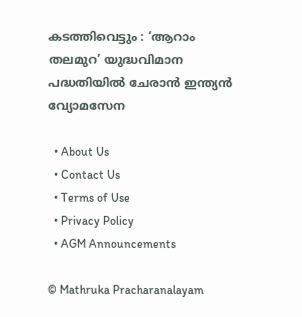കടത്തിവെട്ടും : ‘ആറാം തലമുറ’ യുദ്ധവിമാന പദ്ധതിയിൽ ചേരാൻ ഇന്ത്യൻ വ്യോമസേന

  • About Us
  • Contact Us
  • Terms of Use
  • Privacy Policy
  • AGM Announcements

© Mathruka Pracharanalayam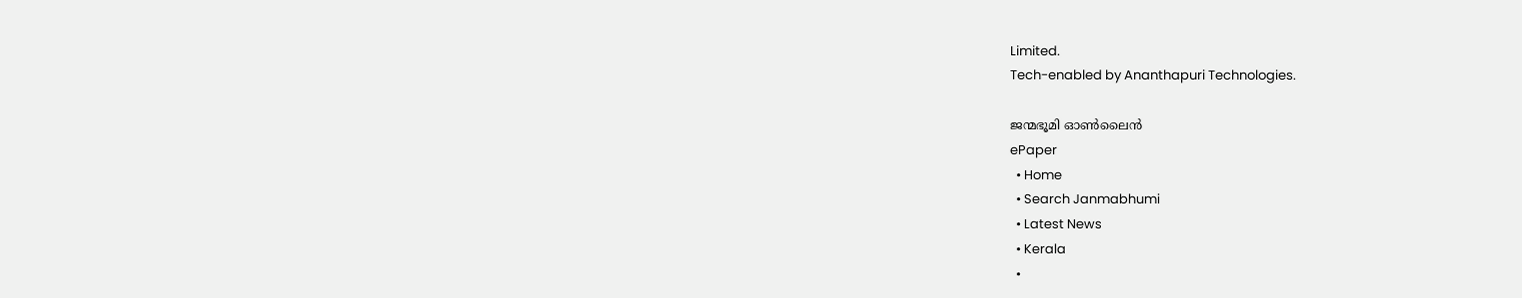Limited.
Tech-enabled by Ananthapuri Technologies.

ജന്മഭൂമി ഓണ്‍ലൈന്‍
ePaper
  • Home
  • Search Janmabhumi
  • Latest News
  • Kerala
  •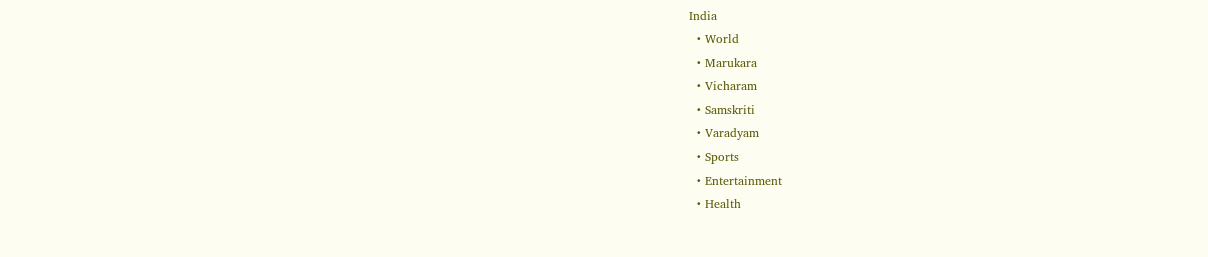India
  • World
  • Marukara
  • Vicharam
  • Samskriti
  • Varadyam
  • Sports
  • Entertainment
  • Health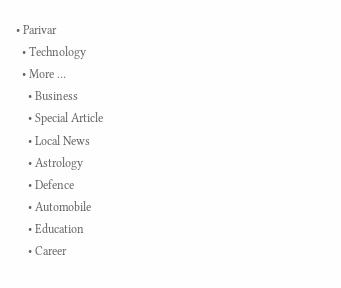• Parivar
  • Technology
  • More …
    • Business
    • Special Article
    • Local News
    • Astrology
    • Defence
    • Automobile
    • Education
    • Career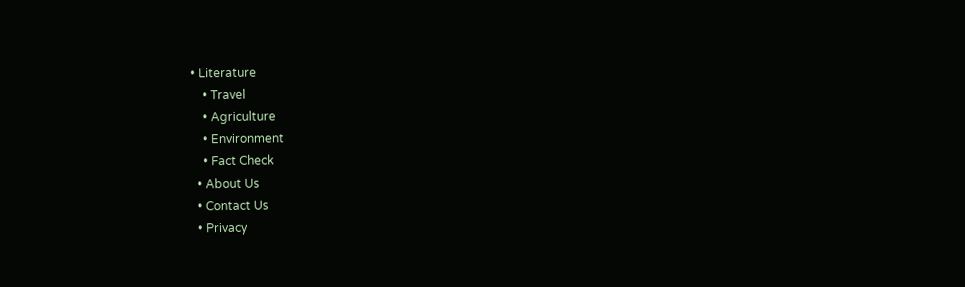• Literature
    • Travel
    • Agriculture
    • Environment
    • Fact Check
  • About Us
  • Contact Us
  • Privacy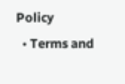Policy
  • Terms and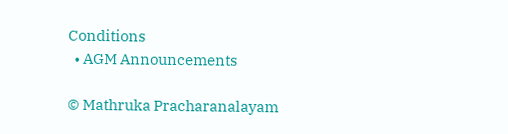Conditions
  • AGM Announcements

© Mathruka Pracharanalayam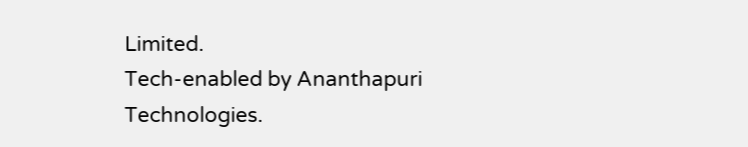Limited.
Tech-enabled by Ananthapuri Technologies.